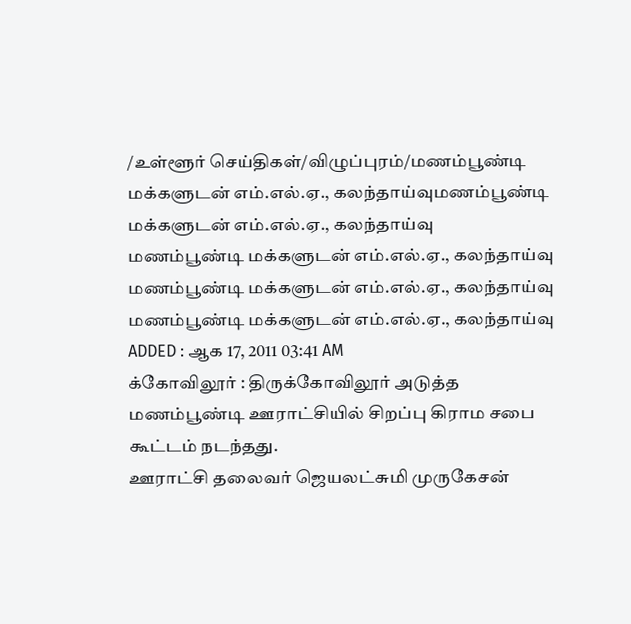/உள்ளூர் செய்திகள்/விழுப்புரம்/மணம்பூண்டி மக்களுடன் எம்.எல்.ஏ., கலந்தாய்வுமணம்பூண்டி மக்களுடன் எம்.எல்.ஏ., கலந்தாய்வு
மணம்பூண்டி மக்களுடன் எம்.எல்.ஏ., கலந்தாய்வு
மணம்பூண்டி மக்களுடன் எம்.எல்.ஏ., கலந்தாய்வு
மணம்பூண்டி மக்களுடன் எம்.எல்.ஏ., கலந்தாய்வு
ADDED : ஆக 17, 2011 03:41 AM
க்கோவிலூர் : திருக்கோவிலூர் அடுத்த மணம்பூண்டி ஊராட்சியில் சிறப்பு கிராம சபை கூட்டம் நடந்தது.
ஊராட்சி தலைவர் ஜெயலட்சுமி முருகேசன்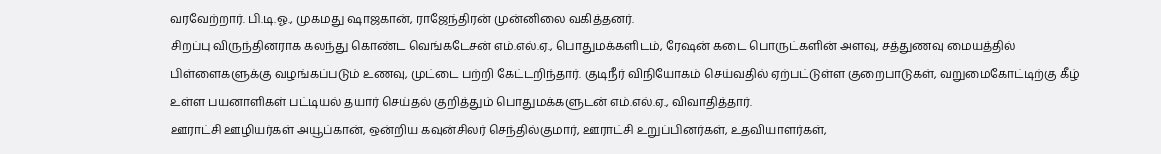வரவேற்றார். பி.டி.ஓ., முகமது ஷாஜகான், ராஜேந்திரன் முன்னிலை வகித்தனர்.
சிறப்பு விருந்தினராக கலந்து கொண்ட வெங்கடேசன் எம்.எல்.ஏ., பொதுமக்களிடம், ரேஷன் கடை பொருட்களின் அளவு, சத்துணவு மையத்தில் பிள்ளைகளுக்கு வழங்கப்படும் உணவு, முட்டை பற்றி கேட்டறிந்தார். குடிநீர் விநியோகம் செய்வதில் ஏற்பட்டுள்ள குறைபாடுகள், வறுமைகோட்டிற்கு கீழ் உள்ள பயனாளிகள் பட்டியல் தயார் செய்தல் குறித்தும் பொதுமக்களுடன் எம்.எல்.ஏ., விவாதித்தார்.
ஊராட்சி ஊழியர்கள் அயூப்கான், ஒன்றிய கவுன்சிலர் செந்தில்குமார், ஊராட்சி உறுப்பினர்கள், உதவியாளர்கள்,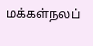மக்கள்நலப்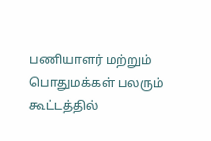பணியாளர் மற்றும் பொதுமக்கள் பலரும் கூட்டத்தில்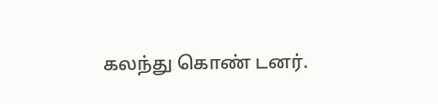கலந்து கொண் டனர்.